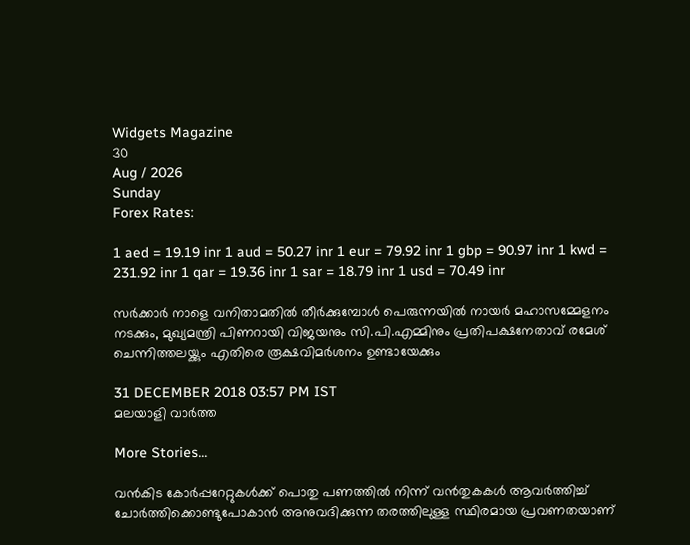Widgets Magazine
30
Aug / 2026
Sunday
Forex Rates:

1 aed = 19.19 inr 1 aud = 50.27 inr 1 eur = 79.92 inr 1 gbp = 90.97 inr 1 kwd = 231.92 inr 1 qar = 19.36 inr 1 sar = 18.79 inr 1 usd = 70.49 inr

സര്‍ക്കാര്‍ നാളെ വനിതാമതില്‍ തീര്‍ക്കുമ്പോള്‍ പെരുന്നയില്‍ നായര്‍ മഹാസമ്മേളനം നടക്കും, മുഖ്യമന്ത്രി പിണറായി വിജയനും സി.പി.എമ്മിനും പ്രതിപക്ഷനേതാവ് രമേശ് ചെന്നിത്തലയ്ക്കും എതിരെ രൂക്ഷവിമര്‍ശനം ഉണ്ടായേക്കും

31 DECEMBER 2018 03:57 PM IST
മലയാളി വാര്‍ത്ത

More Stories...

വൻകിട കോർപ്പറേറ്റുകൾക്ക് പൊതു പണത്തിൽ നിന്ന് വൻതുകകൾ ആവർത്തിച്ച് ചോർത്തിക്കൊണ്ടുപോകാൻ അനുവദിക്കുന്ന തരത്തിലുള്ള സ്ഥിരമായ പ്രവണതയാണ്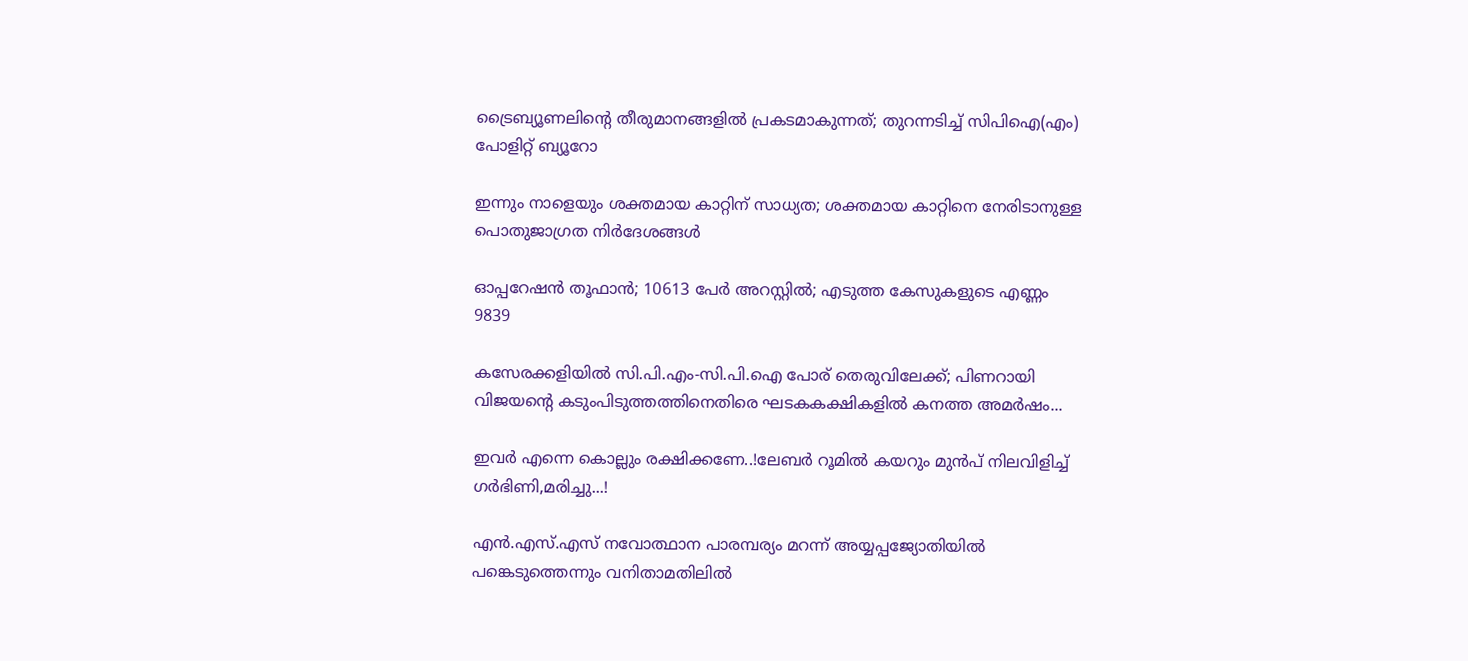ട്രൈബ്യൂണലിന്റെ തീരുമാനങ്ങളിൽ പ്രകടമാകുന്നത്; തുറന്നടിച്ച് സിപിഐ(എം) പോളിറ്റ് ബ്യൂറോ

ഇന്നും നാളെയും ശക്തമായ കാറ്റിന് സാധ്യത; ശക്തമായ കാറ്റിനെ നേരിടാനുള്ള പൊതുജാഗ്രത നിർദേശങ്ങൾ

ഓപ്പറേഷന്‍ തൂഫാന്‍; 10613 പേർ അറസ്റ്റിൽ; എടുത്ത കേസുകളുടെ എണ്ണം 9839

കസേരക്കളിയിൽ സി.പി.എം-സി.പി.ഐ പോര് തെരുവിലേക്ക്; പിണറായി വിജയന്റെ കടുംപിടുത്തത്തിനെതിരെ ഘടകകക്ഷികളിൽ കനത്ത അമർഷം...

ഇവർ എന്നെ കൊല്ലും രക്ഷിക്കണേ..!ലേബർ റൂമിൽ കയറും മുൻപ് നിലവിളിച്ച് ഗർഭിണി,മരിച്ചു...!

എന്‍.എസ്.എസ് നവോത്ഥാന പാരമ്പര്യം മറന്ന് അയ്യപ്പജ്യോതിയില്‍ പങ്കെടുത്തെന്നും വനിതാമതിലില്‍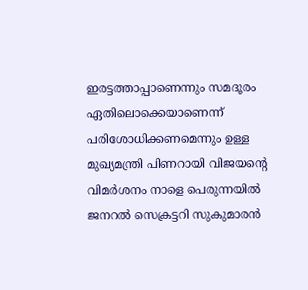ഇരട്ടത്താപ്പാണെന്നും സമദൂരം ഏതിലൊക്കെയാണെന്ന് പരിശോധിക്കണമെന്നും ഉള്ള മുഖ്യമന്ത്രി പിണറായി വിജയന്റെ വിമര്‍ശനം നാളെ പെരുന്നയില്‍ ജനറല്‍ സെക്രട്ടറി സുകുമാരന്‍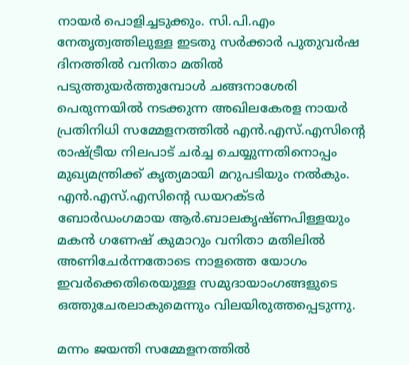നായര്‍ പൊളിച്ചടുക്കും. സി.പി.എം നേതൃത്വത്തിലുള്ള ഇടതു സര്‍ക്കാര്‍ പുതുവര്‍ഷ ദിനത്തില്‍ വനിതാ മതില്‍ പടുത്തുയര്‍ത്തുമ്പോള്‍ ചങ്ങനാശേരി പെരുന്നയില്‍ നടക്കുന്ന അഖിലകേരള നായര്‍ പ്രതിനിധി സമ്മേളനത്തില്‍ എന്‍.എസ്.എസിന്റെ രാഷ്ട്രീയ നിലപാട് ചര്‍ച്ച ചെയ്യുന്നതിനൊപ്പം മുഖ്യമന്ത്രിക്ക് കൃത്യമായി മറുപടിയും നല്‍കും. എന്‍.എസ്.എസിന്റെ ഡയറക്ടര്‍ ബോര്‍ഡംഗമായ ആര്‍.ബാലകൃഷ്ണപിള്ളയും മകന്‍ ഗണേഷ് കുമാറും വനിതാ മതിലില്‍ അണിചേര്‍ന്നതോടെ നാളത്തെ യോഗം ഇവര്‍ക്കെതിരെയുള്ള സമുദായാംഗങ്ങളുടെ ഒത്തുചേരലാകുമെന്നും വിലയിരുത്തപ്പെടുന്നു.

മന്നം ജയന്തി സമ്മേളനത്തില്‍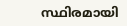സ്ഥിരമായി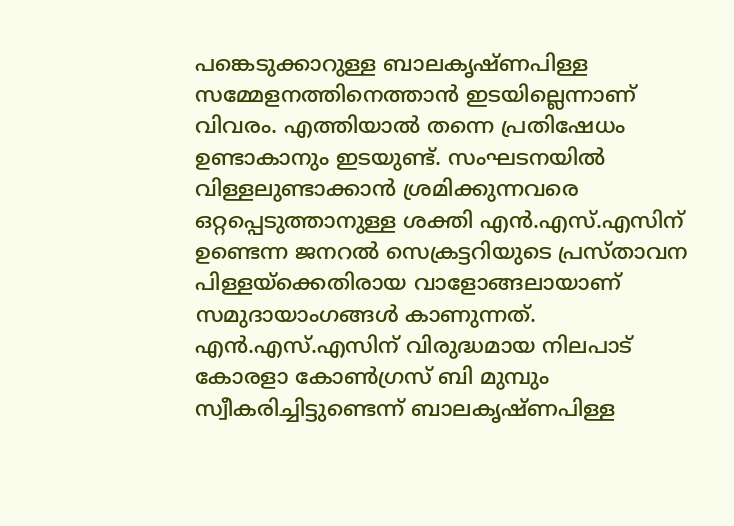പങ്കെടുക്കാറുള്ള ബാലകൃഷ്ണപിള്ള സമ്മേളനത്തിനെത്താന്‍ ഇടയില്ലെന്നാണ് വിവരം. എത്തിയാല്‍ തന്നെ പ്രതിഷേധം ഉണ്ടാകാനും ഇടയുണ്ട്. സംഘടനയില്‍ വിള്ളലുണ്ടാക്കാന്‍ ശ്രമിക്കുന്നവരെ ഒറ്റപ്പെടുത്താനുള്ള ശക്തി എന്‍.എസ്.എസിന് ഉണ്ടെന്ന ജനറല്‍ സെക്രട്ടറിയുടെ പ്രസ്താവന പിള്ളയ്‌ക്കെതിരായ വാളോങ്ങലായാണ് സമുദായാംഗങ്ങള്‍ കാണുന്നത്. എന്‍.എസ്.എസിന് വിരുദ്ധമായ നിലപാട് കോരളാ കോണ്‍ഗ്രസ് ബി മുമ്പും സ്വീകരിച്ചിട്ടുണ്ടെന്ന് ബാലകൃഷ്ണപിള്ള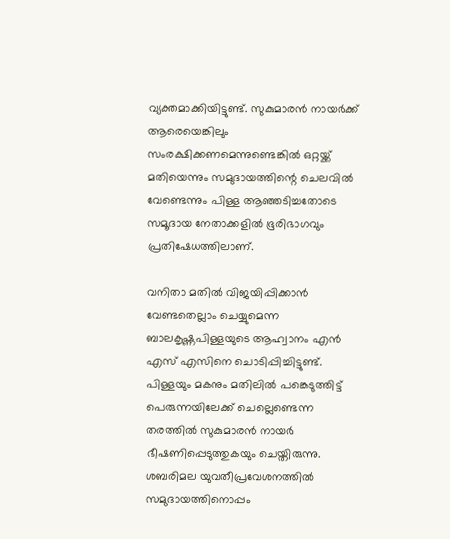വ്യക്തമാക്കിയിട്ടുണ്ട്. സുകുമാരന്‍ നായര്‍ക്ക് ആരെയെങ്കിലും സംരക്ഷിക്കണമെന്നുണ്ടെങ്കില്‍ ഒറ്റയ്ക്ക് മതിയെന്നും സമുദായത്തിന്റെ ചെലവില്‍ വേണ്ടെന്നും പിള്ള ആഞ്ഞടിച്ചതോടെ സമൂദായ നേതാക്കളില്‍ ഭൂരിഭാഗവും പ്രതിഷേധത്തിലാണ്.

വനിതാ മതില്‍ വിജയിപ്പിക്കാന്‍ വേണ്ടതെല്ലാം ചെയ്യുമെന്ന ബാലകൃഷ്ണപിള്ളയുടെ ആഹ്വാനം എന്‍ എസ് എസിനെ ചൊടിപ്പിച്ചിട്ടുണ്ട്. പിള്ളയും മകനും മതിലില്‍ പങ്കെടുത്തിട്ട് പെരുന്നയിലേക്ക് ചെല്ലെണ്ടെന്ന തരത്തില്‍ സുകുമാരന്‍ നായര്‍ ഭീഷണിപ്പെടുത്തുകയും ചെയ്തിരുന്നു. ശബരിമല യുവതീപ്രവേശനത്തില്‍ സമുദായത്തിനൊപ്പം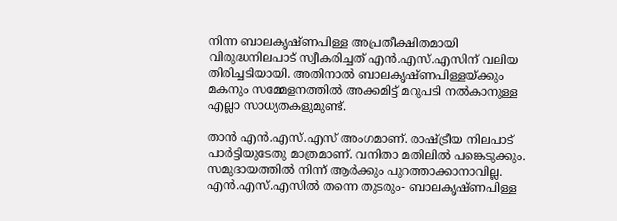നിന്ന ബാലകൃഷ്ണപിള്ള അപ്രതീക്ഷിതമായി വിരുദ്ധനിലപാട് സ്വീകരിച്ചത് എന്‍.എസ്.എസിന് വലിയ തിരിച്ചടിയായി. അതിനാല്‍ ബാലകൃഷ്ണപിള്ളയ്ക്കും മകനും സമ്മേളനത്തില്‍ അക്കമിട്ട് മറുപടി നല്‍കാനുള്ള എല്ലാ സാധ്യതകളുമുണ്ട്.

താന്‍ എന്‍.എസ്.എസ് അംഗമാണ്. രാഷ്ട്രീയ നിലപാട് പാര്‍ട്ടിയുടേതു മാത്രമാണ്. വനിതാ മതിലില്‍ പങ്കെടുക്കും. സമുദായത്തില്‍ നിന്ന് ആര്‍ക്കും പുറത്താക്കാനാവില്ല. എന്‍.എസ്.എസില്‍ തന്നെ തുടരും- ബാലകൃഷ്ണപിള്ള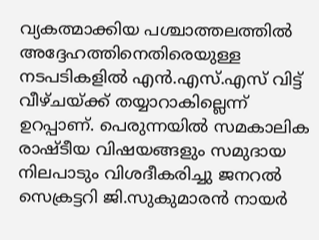വ്യകത്മാക്കിയ പശ്ചാത്തലത്തില്‍ അദ്ദേഹത്തിനെതിരെയുള്ള നടപടികളില്‍ എന്‍.എസ്.എസ് വിട്ട് വീഴ്ചയ്ക്ക് തയ്യാറാകില്ലെന്ന് ഉറപ്പാണ്. പെരുന്നയില്‍ സമകാലിക രാഷ്ടീയ വിഷയങ്ങളും സമുദായ നിലപാടും വിശദീകരിച്ചു ജനറല്‍ സെക്രട്ടറി ജി.സുകുമാരന്‍ നായര്‍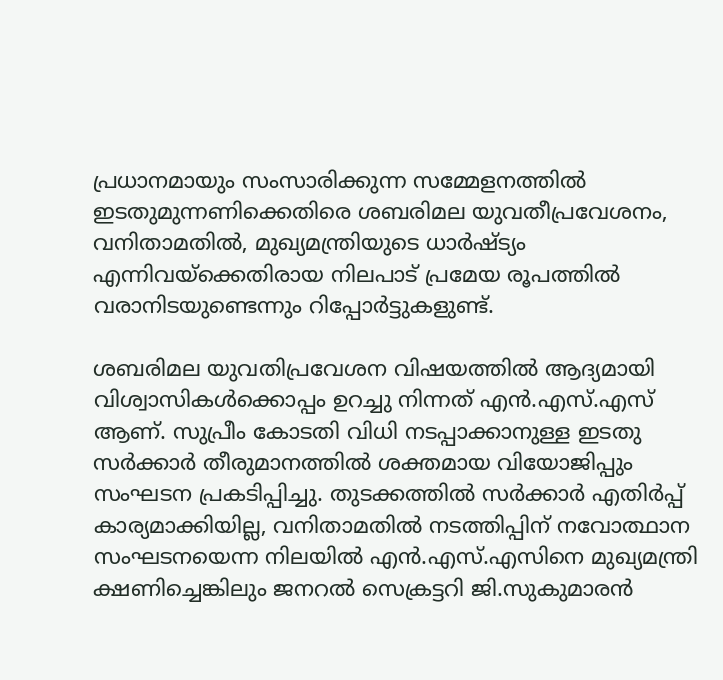പ്രധാനമായും സംസാരിക്കുന്ന സമ്മേളനത്തില്‍ ഇടതുമുന്നണിക്കെതിരെ ശബരിമല യുവതീപ്രവേശനം, വനിതാമതില്‍, മുഖ്യമന്ത്രിയുടെ ധാര്‍ഷ്ട്യം എന്നിവയ്‌ക്കെതിരായ നിലപാട് പ്രമേയ രൂപത്തില്‍ വരാനിടയുണ്ടെന്നും റിപ്പോര്‍ട്ടുകളുണ്ട്.

ശബരിമല യുവതിപ്രവേശന വിഷയത്തില്‍ ആദ്യമായി വിശ്വാസികള്‍ക്കൊപ്പം ഉറച്ചു നിന്നത് എന്‍.എസ്.എസ് ആണ്. സുപ്രീം കോടതി വിധി നടപ്പാക്കാനുള്ള ഇടതു സര്‍ക്കാര്‍ തീരുമാനത്തില്‍ ശക്തമായ വിയോജിപ്പും സംഘടന പ്രകടിപ്പിച്ചു. തുടക്കത്തില്‍ സര്‍ക്കാര്‍ എതിര്‍പ്പ് കാര്യമാക്കിയില്ല, വനിതാമതില്‍ നടത്തിപ്പിന് നവോത്ഥാന സംഘടനയെന്ന നിലയില്‍ എന്‍.എസ്.എസിനെ മുഖ്യമന്ത്രി ക്ഷണിച്ചെങ്കിലും ജനറല്‍ സെക്രട്ടറി ജി.സുകുമാരന്‍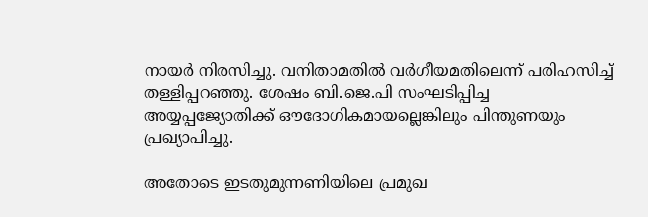നായര്‍ നിരസിച്ചു. വനിതാമതില്‍ വര്‍ഗീയമതിലെന്ന് പരിഹസിച്ച് തള്ളിപ്പറഞ്ഞു. ശേഷം ബി.ജെ.പി സംഘടിപ്പിച്ച അയ്യപ്പജ്യോതിക്ക് ഔദോഗികമായല്ലെങ്കിലും പിന്തുണയും പ്രഖ്യാപിച്ചു.

അതോടെ ഇടതുമുന്നണിയിലെ പ്രമുഖ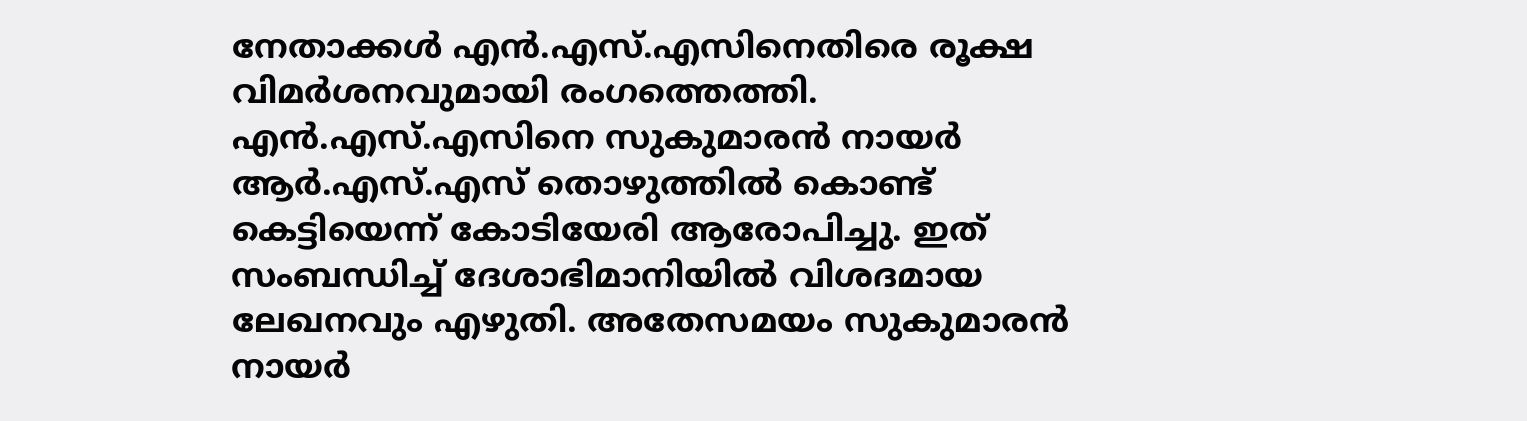നേതാക്കള്‍ എന്‍.എസ്.എസിനെതിരെ രൂക്ഷ വിമര്‍ശനവുമായി രംഗത്തെത്തി. എന്‍.എസ്.എസിനെ സുകുമാരന്‍ നായര്‍ ആര്‍.എസ്.എസ് തൊഴുത്തില്‍ കൊണ്ട് കെട്ടിയെന്ന് കോടിയേരി ആരോപിച്ചു. ഇത് സംബന്ധിച്ച് ദേശാഭിമാനിയില്‍ വിശദമായ ലേഖനവും എഴുതി. അതേസമയം സുകുമാരന്‍ നായര്‍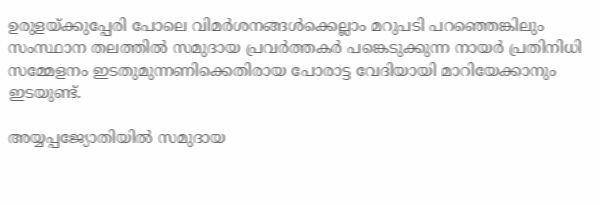ഉരുളയ്ക്കുപ്പേരി പോലെ വിമര്‍ശനങ്ങള്‍ക്കെല്ലാം മറുപടി പറഞ്ഞെങ്കിലും സംസ്ഥാന തലത്തില്‍ സമുദായ പ്രവര്‍ത്തകര്‍ പങ്കെടുക്കുന്ന നായര്‍ പ്രതിനിധി സമ്മേളനം ഇടതുമുന്നണിക്കെതിരായ പോരാട്ട വേദിയായി മാറിയേക്കാനും ഇടയുണ്ട്.

അയ്യപ്പജ്യോതിയില്‍ സമുദായ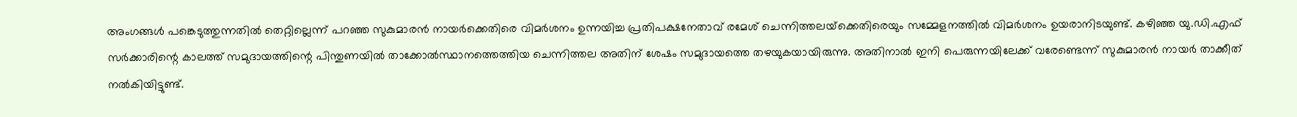അംഗങ്ങള്‍ പങ്കെടുത്തുന്നതില്‍ തെറ്റില്ലെന്ന് പറഞ്ഞ സുകുമാരന്‍ നായര്‍ക്കെതിരെ വിമര്‍ശനം ഉന്നയിച്ച പ്രതിപക്ഷനേതാവ് രമേശ് ചെന്നിത്തലയ്‌ക്കെതിരെയും സമ്മേളനത്തില്‍ വിമര്‍ശനം ഉയരാനിടയുണ്ട്. കഴിഞ്ഞ യു.ഡി.എഫ് സര്‍ക്കാരിന്റെ കാലത്ത് സമുദായത്തിന്റെ പിന്തുണയില്‍ താക്കോല്‍സ്ഥാനത്തെത്തിയ ചെന്നിത്തല അതിന് ശേഷം സമുദായത്തെ തഴയുകയായിരുന്നു. അതിനാല്‍ ഇനി പെരുന്നയിലേക്ക് വരേണ്ടെന്ന് സുകുമാരന്‍ നായര്‍ താക്കീത് നല്‍കിയിട്ടുണ്ട്.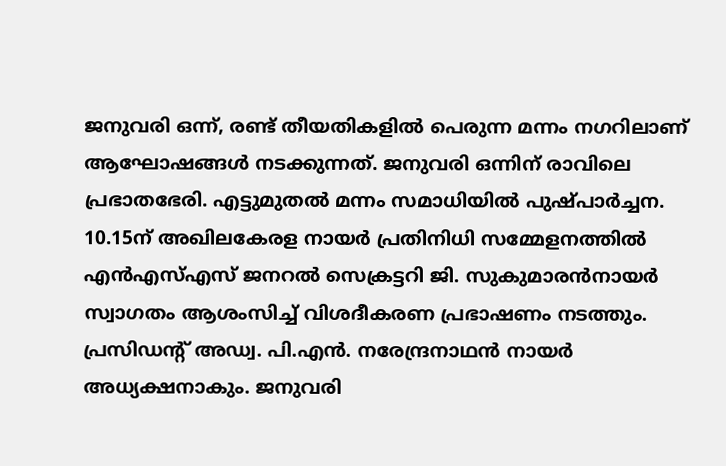ജനുവരി ഒന്ന്, രണ്ട് തീയതികളില്‍ പെരുന്ന മന്നം നഗറിലാണ് ആഘോഷങ്ങള്‍ നടക്കുന്നത്. ജനുവരി ഒന്നിന് രാവിലെ പ്രഭാതഭേരി. എട്ടുമുതല്‍ മന്നം സമാധിയില്‍ പുഷ്പാര്‍ച്ചന. 10.15ന് അഖിലകേരള നായര്‍ പ്രതിനിധി സമ്മേളനത്തില്‍ എന്‍എസ്എസ് ജനറല്‍ സെക്രട്ടറി ജി. സുകുമാരന്‍നായര്‍ സ്വാഗതം ആശംസിച്ച് വിശദീകരണ പ്രഭാഷണം നടത്തും. പ്രസിഡന്റ് അഡ്വ. പി.എന്‍. നരേന്ദ്രനാഥന്‍ നായര്‍ അധ്യക്ഷനാകും. ജനുവരി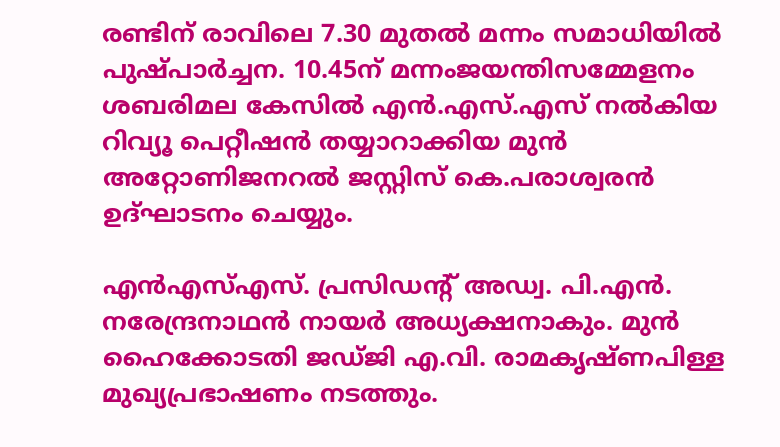രണ്ടിന് രാവിലെ 7.30 മുതല്‍ മന്നം സമാധിയില്‍ പുഷ്പാര്‍ച്ചന. 10.45ന് മന്നംജയന്തിസമ്മേളനം ശബരിമല കേസില്‍ എന്‍.എസ്.എസ് നല്‍കിയ റിവ്യൂ പെറ്റീഷന്‍ തയ്യാറാക്കിയ മുന്‍ അറ്റോണിജനറല്‍ ജസ്റ്റിസ് കെ.പരാശ്വരന്‍ ഉദ്ഘാടനം ചെയ്യും.

എന്‍എസ്എസ്. പ്രസിഡന്റ് അഡ്വ. പി.എന്‍. നരേന്ദ്രനാഥന്‍ നായര്‍ അധ്യക്ഷനാകും. മുന്‍ ഹൈക്കോടതി ജഡ്ജി എ.വി. രാമകൃഷ്ണപിള്ള മുഖ്യപ്രഭാഷണം നടത്തും.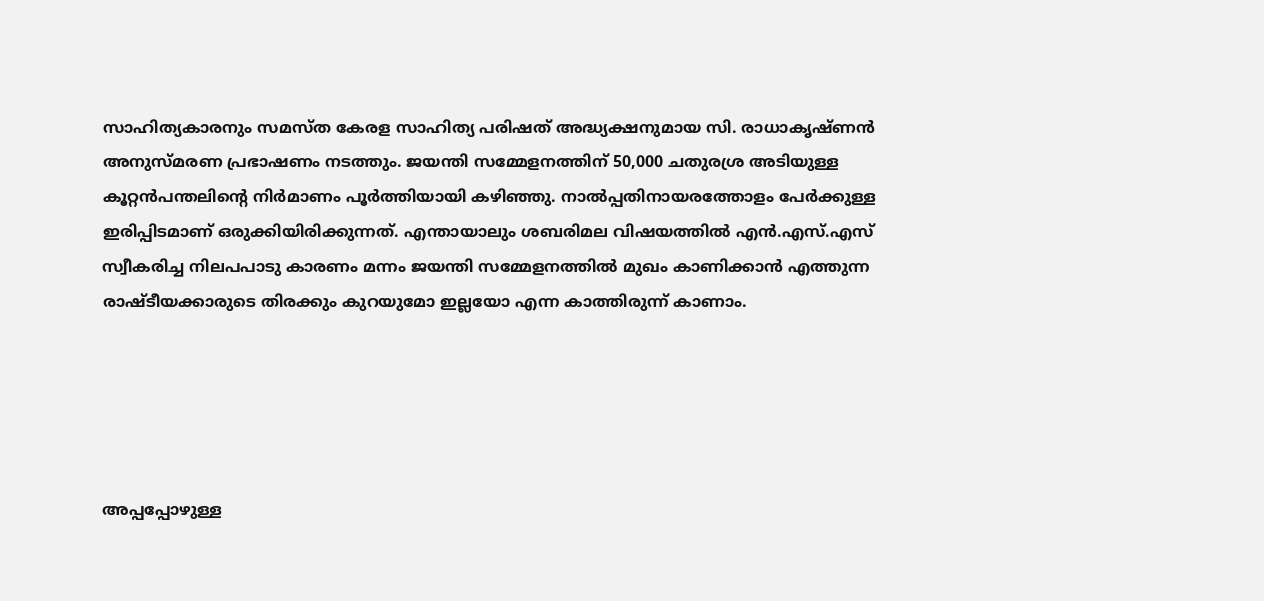സാഹിത്യകാരനും സമസ്ത കേരള സാഹിത്യ പരിഷത് അദ്ധ്യക്ഷനുമായ സി. രാധാകൃഷ്ണന്‍ അനുസ്മരണ പ്രഭാഷണം നടത്തും. ജയന്തി സമ്മേളനത്തിന് 50,000 ചതുരശ്ര അടിയുള്ള കൂറ്റന്‍പന്തലിന്റെ നിര്‍മാണം പൂര്‍ത്തിയായി കഴിഞ്ഞു. നാല്‍പ്പതിനായരത്തോളം പേര്‍ക്കുള്ള ഇരിപ്പിടമാണ് ഒരുക്കിയിരിക്കുന്നത്. എന്തായാലും ശബരിമല വിഷയത്തില്‍ എന്‍.എസ്.എസ് സ്വീകരിച്ച നിലപപാടു കാരണം മന്നം ജയന്തി സമ്മേളനത്തില്‍ മുഖം കാണിക്കാന്‍ എത്തുന്ന രാഷ്ടീയക്കാരുടെ തിരക്കും കുറയുമോ ഇല്ലയോ എന്ന കാത്തിരുന്ന് കാണാം.





അപ്പപ്പോഴുള്ള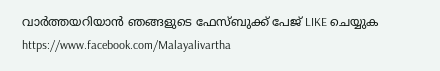വാര്‍ത്തയറിയാന്‍ ഞങ്ങളുടെ ഫേസ്‌ബുക്ക്‌ പേജ് LIKE ചെയ്യുക
https://www.facebook.com/Malayalivartha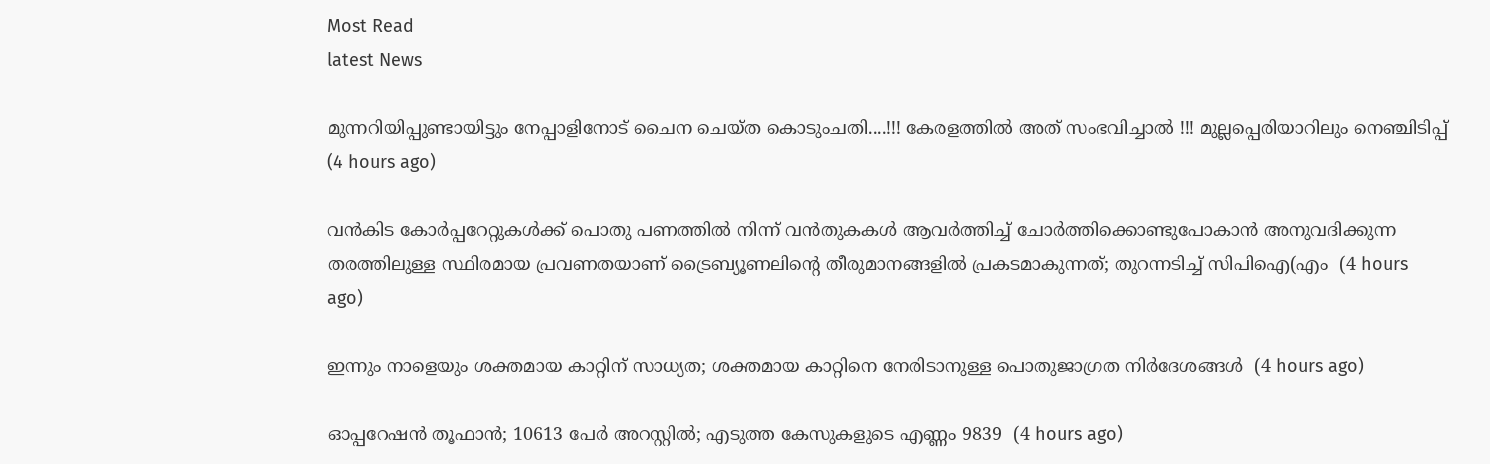Most Read
latest News

മുന്നറിയിപ്പുണ്ടായിട്ടും നേപ്പാളിനോട് ചൈന ചെയ്ത കൊടുംചതി....!!! കേരളത്തിൽ അത് സംഭവിച്ചാൽ !!! മുല്ലപ്പെരിയാറിലും നെഞ്ചിടിപ്പ്  (4 hours ago)

വൻകിട കോർപ്പറേറ്റുകൾക്ക് പൊതു പണത്തിൽ നിന്ന് വൻതുകകൾ ആവർത്തിച്ച് ചോർത്തിക്കൊണ്ടുപോകാൻ അനുവദിക്കുന്ന തരത്തിലുള്ള സ്ഥിരമായ പ്രവണതയാണ് ട്രൈബ്യൂണലിന്റെ തീരുമാനങ്ങളിൽ പ്രകടമാകുന്നത്; തുറന്നടിച്ച് സിപിഐ(എം  (4 hours ago)

ഇന്നും നാളെയും ശക്തമായ കാറ്റിന് സാധ്യത; ശക്തമായ കാറ്റിനെ നേരിടാനുള്ള പൊതുജാഗ്രത നിർദേശങ്ങൾ  (4 hours ago)

ഓപ്പറേഷന്‍ തൂഫാന്‍; 10613 പേർ അറസ്റ്റിൽ; എടുത്ത കേസുകളുടെ എണ്ണം 9839  (4 hours ago)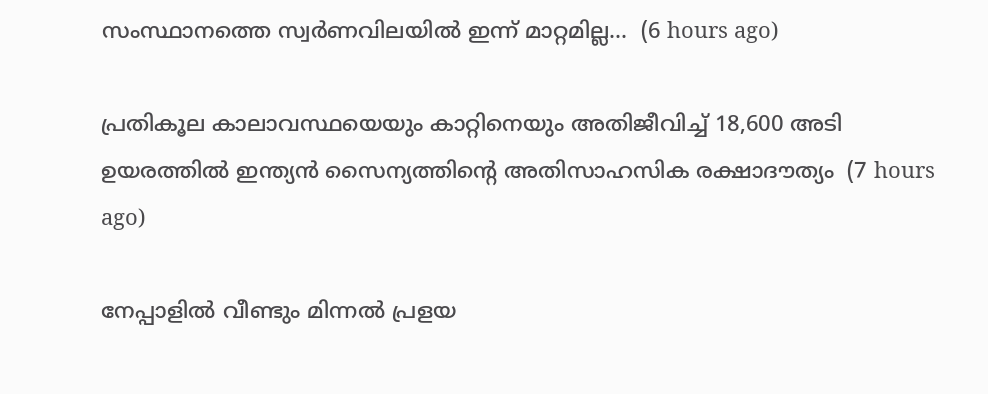സംസ്ഥാനത്തെ സ്വർണവിലയിൽ ഇന്ന് മാറ്റമില്ല...  (6 hours ago)

പ്രതികൂല കാലാവസ്ഥയെയും കാറ്റിനെയും അതിജീവിച്ച് 18,600 അടി ഉയരത്തിൽ ഇന്ത്യൻ സൈന്യത്തിന്റെ അതിസാഹസിക രക്ഷാദൗത്യം  (7 hours ago)

നേപ്പാളിൽ വീണ്ടും മിന്നൽ പ്രളയ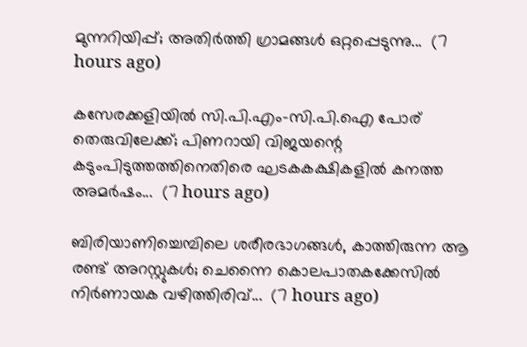മുന്നറിയിപ്പ്; അതിർത്തി ഗ്രാമങ്ങൾ ഒറ്റപ്പെടുന്നു...  (7 hours ago)

കസേരക്കളിയിൽ സി.പി.എം-സി.പി.ഐ പോര് തെരുവിലേക്ക്; പിണറായി വിജയന്റെ കടുംപിടുത്തത്തിനെതിരെ ഘടകകക്ഷികളിൽ കനത്ത അമർഷം...  (7 hours ago)

ബിരിയാണിച്ചെമ്പിലെ ശരീരഭാഗങ്ങൾ, കാത്തിരുന്ന ആ രണ്ട് അറസ്റ്റുകൾ; ചെന്നൈ കൊലപാതകക്കേസിൽ നിർണായക വഴിത്തിരിവ്...  (7 hours ago)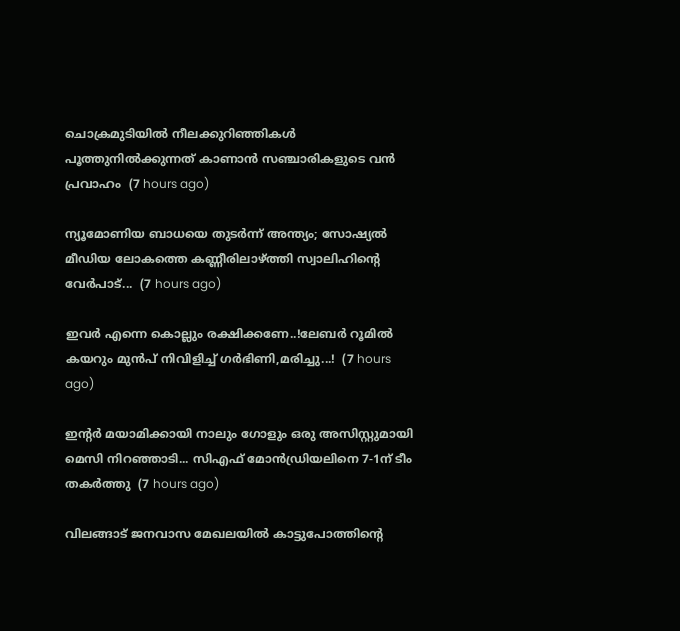ചൊക്രമുടിയിൽ നീലക്കുറിഞ്ഞികൾ പൂത്തുനിൽക്കുന്നത് കാണാൻ സഞ്ചാരികളുടെ വൻ പ്രവാഹം  (7 hours ago)

ന്യൂമോണിയ ബാധയെ തുടർന്ന് അന്ത്യം; സോഷ്യൽ മീഡിയ ലോകത്തെ കണ്ണീരിലാഴ്ത്തി സ്വാലിഹിന്റെ വേർപാട്...  (7 hours ago)

ഇവർ എന്നെ കൊല്ലും രക്ഷിക്കണേ..!ലേബർ റൂമിൽ കയറും മുൻപ് നിവിളിച്ച് ഗർഭിണി,മരിച്ചു...!  (7 hours ago)

ഇന്റർ മയാമിക്കായി നാലും ഗോളും ഒരു അസിസ്റ്റുമായി മെസി നിറഞ്ഞാടി... സിഎഫ് മോൻഡ്രിയലിനെ 7-1ന് ടീം തകർത്തു  (7 hours ago)

വിലങ്ങാട് ജനവാസ മേഖലയിൽ കാട്ടുപോത്തിന്റെ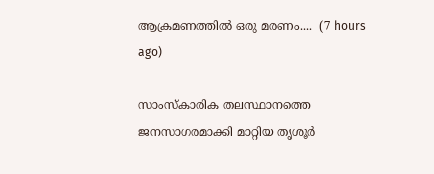ആക്രമണത്തിൽ ഒരു മരണം....  (7 hours ago)

സാംസ്കാരിക തലസ്ഥാനത്തെ ജനസാഗരമാക്കി മാറ്റിയ തൃശൂർ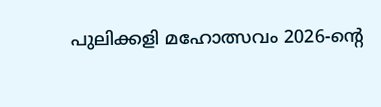പുലിക്കളി മഹോത്സവം 2026-ന്റെ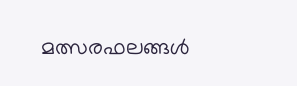മത്സരഫലങ്ങൾ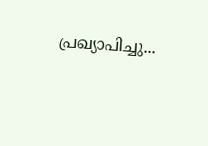പ്രഖ്യാപിച്ചു...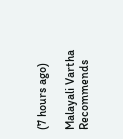(7 hours ago)

Malayali Vartha Recommends